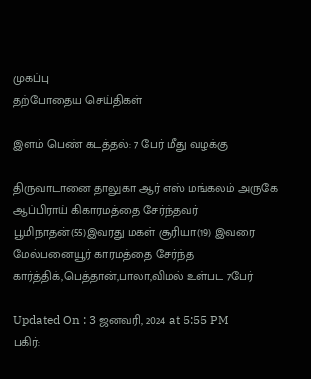முகப்பு
தற்போதைய செய்திகள்

இளம் பெண் கடத்தல்: 7 பேர் மீது வழக்கு

திருவாடானை தாலுகா ஆர் எஸ் மங்கலம் அருகே ஆப்பிராய் கிகாரமத்தை சேர்ந்தவர் பூமிநாதன்(55)இவரது மகள் சூரியா(19) இவரை மேல்பனையூர் காரமத்தை சேர்ந்த கார்த்திக்,பெத்தான்,பாலா,விமல் உள்பட 7பேர்

Updated On : 3 ஜனவரி, 2024 at 5:55 PM
பகிர்: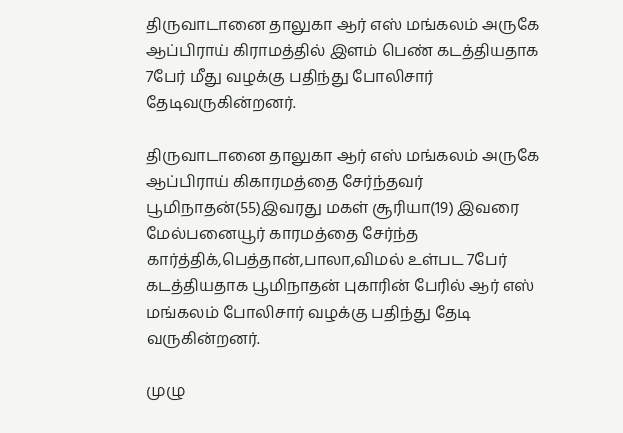திருவாடானை தாலுகா ஆர் எஸ் மங்கலம் அருகே ஆப்பிராய் கிராமத்தில் இளம் பெண் கடத்தியதாக 7பேர் மீது வழக்கு பதிந்து போலிசார் தேடிவருகின்றனர்.

திருவாடானை தாலுகா ஆர் எஸ் மங்கலம் அருகே ஆப்பிராய் கிகாரமத்தை சேர்ந்தவர் பூமிநாதன்(55)இவரது மகள் சூரியா(19) இவரை மேல்பனையூர் காரமத்தை சேர்ந்த கார்த்திக்,பெத்தான்,பாலா,விமல் உள்பட 7பேர் கடத்தியதாக பூமிநாதன் புகாரின் பேரில் ஆர் எஸ் மங்கலம் போலிசார் வழக்கு பதிந்து தேடி வருகின்றனர்.

முழு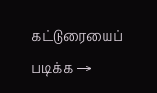கட்டுரையைப் படிக்க →